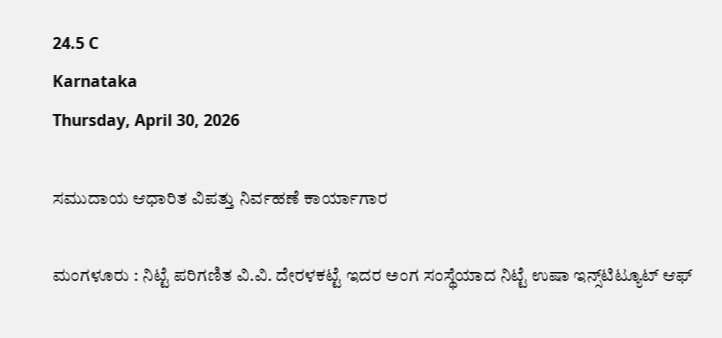24.5 C
Karnataka
Thursday, April 30, 2026

ಸಮುದಾಯ ಆಧಾರಿತ ವಿಪತ್ತು ನಿರ್ವಹಣೆ ಕಾರ್ಯಾಗಾರ

ಮಂಗಳೂರು : ನಿಟ್ಟೆ ಪರಿಗಣಿತ ವಿ.ವಿ. ದೇರಳಕಟ್ಟೆ ಇದರ ಅಂಗ ಸಂಸ್ಥೆಯಾದ ನಿಟ್ಟೆ ಉಷಾ ಇನ್ಸ್‌ಟಿಟ್ಯೂಟ್ ಆಫ್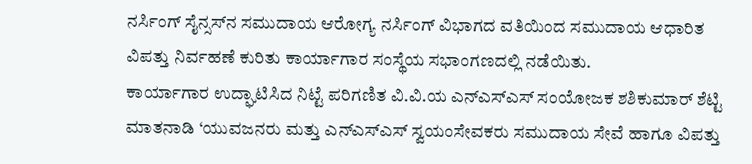ನರ್ಸಿಂಗ್ ಸೈನ್ಸಸ್‌ನ ಸಮುದಾಯ ಆರೋಗ್ಯ ನರ್ಸಿಂಗ್ ವಿಭಾಗದ ವತಿಯಿಂದ ಸಮುದಾಯ ಆಧಾರಿತ ವಿಪತ್ತು ನಿರ್ವಹಣೆ ಕುರಿತು ಕಾರ್ಯಾಗಾರ ಸಂಸ್ಥೆಯ ಸಭಾಂಗಣದಲ್ಲಿ ನಡೆಯಿತು.
ಕಾರ್ಯಾಗಾರ ಉದ್ಘಾಟಿಸಿದ ನಿಟ್ಟೆ ಪರಿಗಣಿತ ವಿ.ವಿ.ಯ ಎನ್‌ಎಸ್‌ಎಸ್ ಸಂಯೋಜಕ ಶಶಿಕುಮಾರ್ ಶೆಟ್ಟಿ ಮಾತನಾಡಿ ‘ಯುವಜನರು ಮತ್ತು ಎನ್‌ಎಸ್‌ಎಸ್ ಸ್ವಯಂಸೇವಕರು ಸಮುದಾಯ ಸೇವೆ ಹಾಗೂ ವಿಪತ್ತು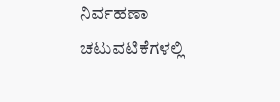ನಿರ್ವಹಣಾ ಚಟುವಟಿಕೆಗಳಲ್ಲಿ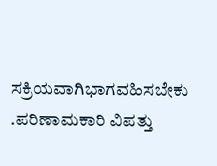ಸಕ್ರಿಯವಾಗಿಭಾಗವಹಿಸಬೇಕು .ಪರಿಣಾಮಕಾರಿ ವಿಪತ್ತು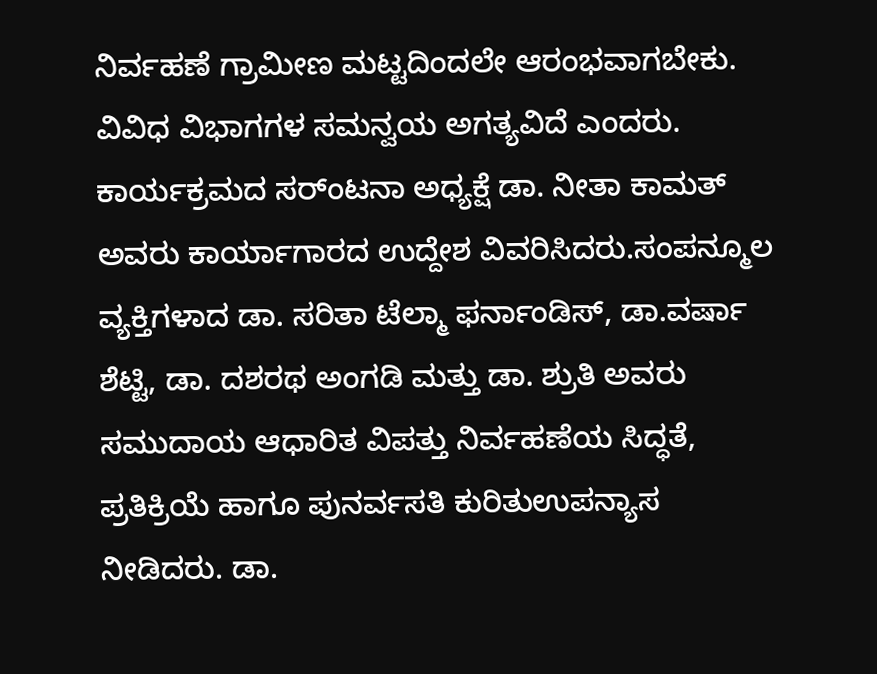ನಿರ್ವಹಣೆ ಗ್ರಾಮೀಣ ಮಟ್ಟದಿಂದಲೇ ಆರಂಭವಾಗಬೇಕು. ವಿವಿಧ ವಿಭಾಗಗಳ ಸಮನ್ವಯ ಅಗತ್ಯವಿದೆ ಎಂದರು.
ಕಾರ್ಯಕ್ರಮದ ಸರ್ಂಟನಾ ಅಧ್ಯಕ್ಷೆ ಡಾ. ನೀತಾ ಕಾಮತ್ ಅವರು ಕಾರ್ಯಾಗಾರದ ಉದ್ದೇಶ ವಿವರಿಸಿದರು.ಸಂಪನ್ಮೂಲ ವ್ಯಕ್ತಿಗಳಾದ ಡಾ. ಸರಿತಾ ಟೆಲ್ಮಾ ಫರ್ನಾಂಡಿಸ್, ಡಾ.ವರ್ಷಾ ಶೆಟ್ಟಿ, ಡಾ. ದಶರಥ ಅಂಗಡಿ ಮತ್ತು ಡಾ. ಶ್ರುತಿ ಅವರು
ಸಮುದಾಯ ಆಧಾರಿತ ವಿಪತ್ತು ನಿರ್ವಹಣೆಯ ಸಿದ್ಧತೆ, ಪ್ರತಿಕ್ರಿಯೆ ಹಾಗೂ ಪುನರ್ವಸತಿ ಕುರಿತುಉಪನ್ಯಾಸ ನೀಡಿದರು. ಡಾ.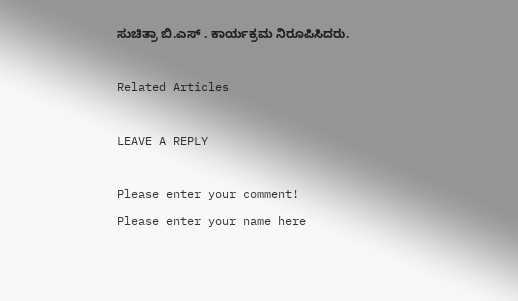ಸುಚಿತ್ರಾ ಬಿ.ಎಸ್ . ಕಾರ್ಯಕ್ರಮ ನಿರೂಪಿಸಿದರು.

Related Articles

LEAVE A REPLY

Please enter your comment!
Please enter your name here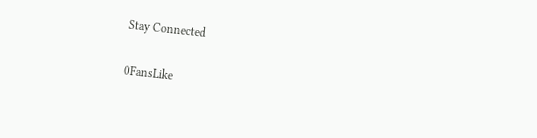Stay Connected

0FansLike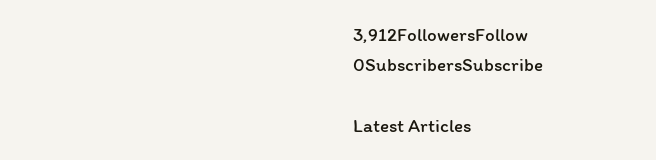3,912FollowersFollow
0SubscribersSubscribe

Latest Articles